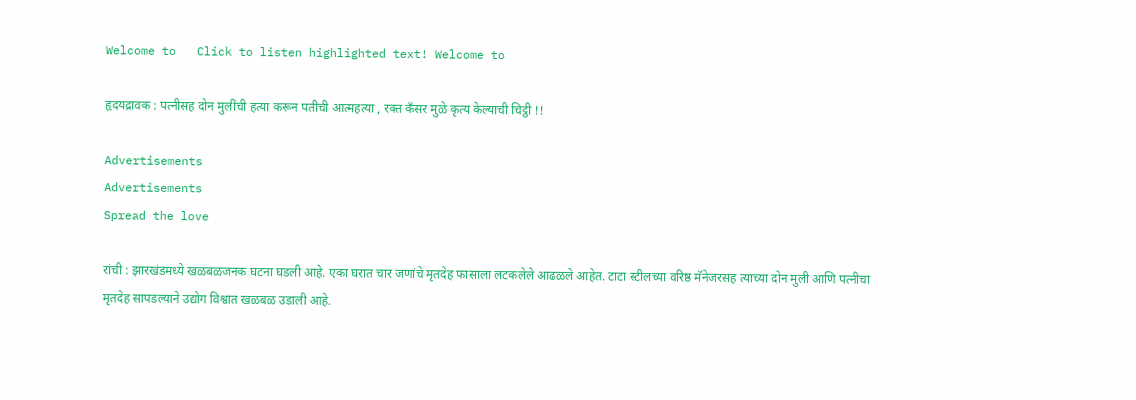Welcome to   Click to listen highlighted text! Welcome to

हृदयद्रावक : पत्नीसह दोन मुलींची हत्या करून पतीची आत्महत्या , रक्त कँसर मुळे कृत्य केल्याची चिट्ठी !!

Advertisements
Advertisements
Spread the love

रांची : झारखंडमध्ये खळबळजनक घटना घडली आहे. एका घरात चार जणांचे मृतदेह फासाला लटकलेले आढळले आहेत. टाटा स्टीलच्या वरिष्ठ मॅनेजरसह त्याच्या दोन मुली आणि पत्नीचा मृतदेह सापडल्याने उद्योग विश्वात खळबळ उडाली आहे.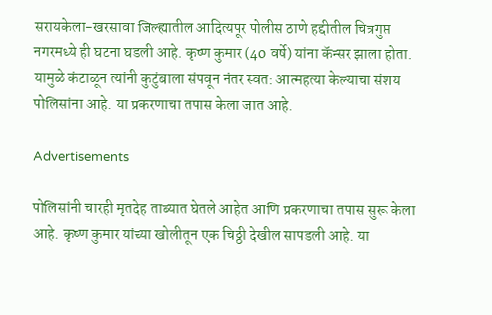सरायकेला-खरसावा जिल्ह्यातील आदित्यपूर पोलीस ठाणे हद्दीतील चित्रगुप्त नगरमध्ये ही घटना घडली आहे. कृष्ण कुमार (40 वर्षे) यांना कॅन्सर झाला होता. यामुळे कंटाळून त्यांनी कुटुंबाला संपवून नंतर स्वत: आत्महत्या केल्याचा संशय पोलिसांना आहे. या प्रकरणाचा तपास केला जात आहे.

Advertisements

पोलिसांनी चारही मृतदेह ताब्यात घेतले आहेत आणि प्रकरणाचा तपास सुरू केला आहे. कृष्ण कुमार यांच्या खोलीतून एक चिठ्ठी देखील सापडली आहे. या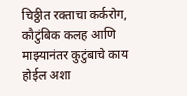चिठ्ठीत रक्ताचा कर्करोग, कौटुंबिक कलह आणि माझ्यानंतर कुटुंबाचे काय होईल अशा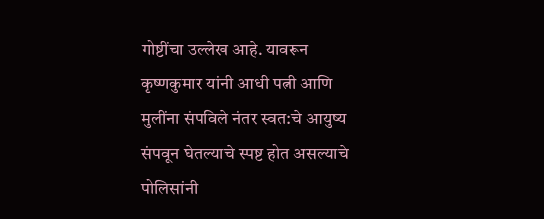गोष्टींचा उल्लेख आहे. यावरून कृष्णकुमार यांनी आधी पत्नी आणि मुलींना संपविले नंतर स्वत:चे आयुष्य संपवून घेतल्याचे स्पष्ट होत असल्याचे पोलिसांनी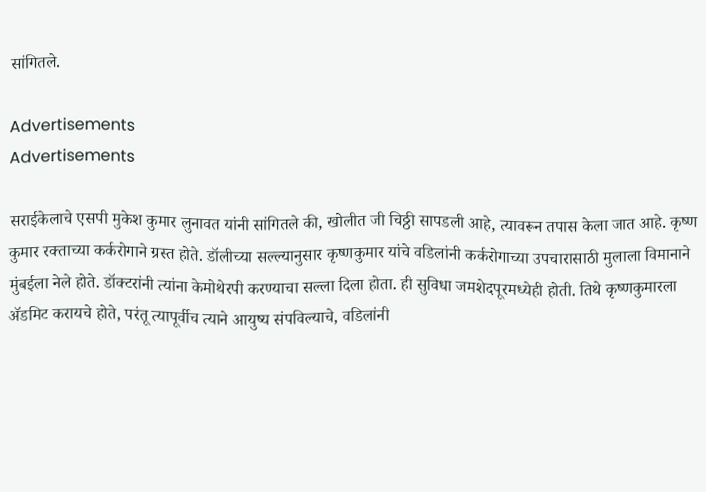सांगितले.

Advertisements
Advertisements

सराईकेलाचे एसपी मुकेश कुमार लुनावत यांनी सांगितले की, खोलीत जी चिठ्ठी सापडली आहे, त्यावरून तपास केला जात आहे. कृष्ण कुमार रक्ताच्या कर्करोगाने ग्रस्त होते. डॉलीच्या सल्ल्यानुसार कृष्णकुमार यांचे वडिलांनी कर्करोगाच्या उपचारासाठी मुलाला विमानाने मुंबईला नेले होते. डॉक्टरांनी त्यांना केमोथेरपी करण्याचा सल्ला दिला होता. ही सुविधा जमशेदपूरमध्येही होती. तिथे कृष्णकुमारला ॲडमिट करायचे होते, परंतू त्यापूर्वीच त्याने आयुष्य संपविल्याचे, वडिलांनी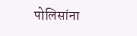पोलिसांना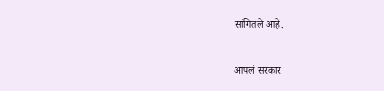सांगितले आहे.

आपलं सरकार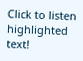Click to listen highlighted text!